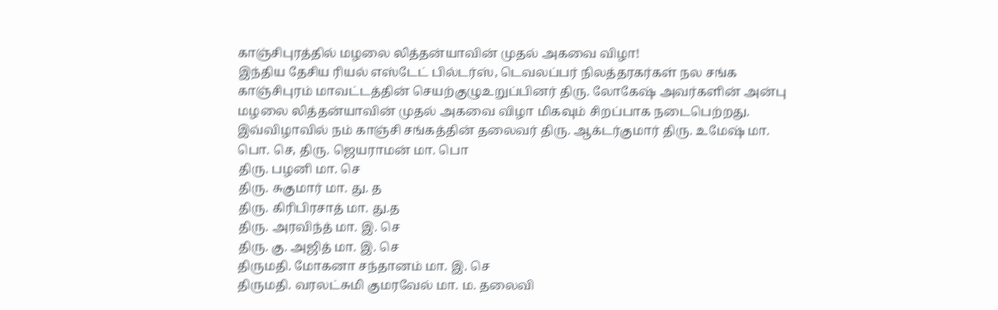காஞ்சிபுரத்தில் மழலை லித்தன்யாவின் முதல் அகவை விழா!
இந்திய தேசிய ரியல் எஸ்டேட் பில்டர்ஸ், டெவலப்பர் நிலத்தரகர்கள் நல சங்க காஞ்சிபுரம் மாவட்டத்தின் செயற்குழுஉறுப்பினர் திரு. லோகேஷ் அவர்களின் அன்பு மழலை லித்தன்யாவின் முதல் அகவை விழா மிகவும் சிறப்பாக நடைபெற்றது.
இவ்விழாவில் நம் காஞ்சி சங்கத்தின் தலைவர் திரு. ஆக்டர்குமார் திரு. உமேஷ் மா. பொ. செ, திரு. ஜெயராமன் மா. பொ
திரு. பழனி மா. செ
திரு. சுகுமார் மா. து. த
திரு. கிரிபிரசாத் மா. து.த
திரு. அரவிந்த் மா. இ. செ
திரு. கு. அஜித் மா. இ. செ
திருமதி. மோகனா சந்தானம் மா. இ. செ
திருமதி. வரலட்சுமி குமரவேல் மா. ம. தலைவி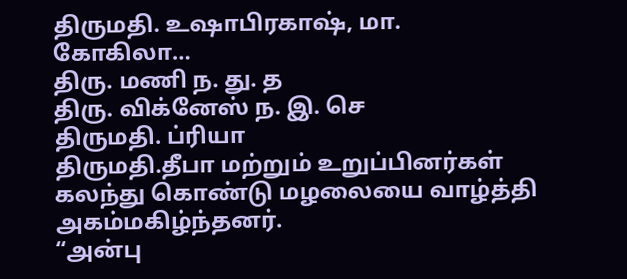திருமதி. உஷாபிரகாஷ், மா. கோகிலா…
திரு. மணி ந. து. த
திரு. விக்னேஸ் ந. இ. செ
திருமதி. ப்ரியா
திருமதி.தீபா மற்றும் உறுப்பினர்கள் கலந்து கொண்டு மழலையை வாழ்த்தி அகம்மகிழ்ந்தனர்.
“அன்பு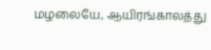மழலையே, ஆயிரங்காலத்து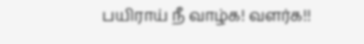பயிராய் நீ வாழ்க! வளர்க!!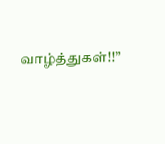வாழ்த்துகள்!!”